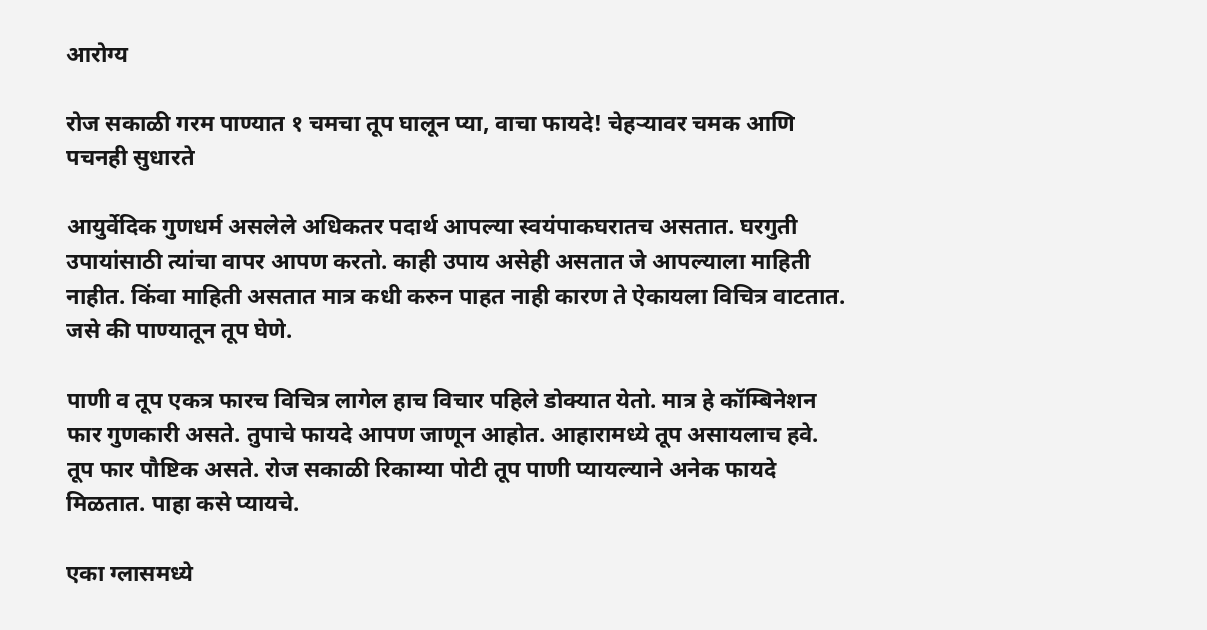आरोग्य

रोज सकाळी गरम पाण्यात १ चमचा तूप घालून प्या, वाचा फायदे! चेहऱ्यावर चमक आणि पचनही सुधारते

आयुर्वेदिक गुणधर्म असलेले अधिकतर पदार्थ आपल्या स्वयंपाकघरातच असतात. घरगुती उपायांसाठी त्यांचा वापर आपण करतो. काही उपाय असेही असतात जे आपल्याला माहिती नाहीत. किंवा माहिती असतात मात्र कधी करुन पाहत नाही कारण ते ऐकायला विचित्र वाटतात. जसे की पाण्यातून तूप घेणे.

पाणी व तूप एकत्र फारच विचित्र लागेल हाच विचार पहिले डोक्यात येतो. मात्र हे कॉम्बिनेशन फार गुणकारी असते. तुपाचे फायदे आपण जाणून आहोत. आहारामध्ये तूप असायलाच हवे. तूप फार पौष्टिक असते. रोज सकाळी रिकाम्या पोटी तूप पाणी प्यायल्याने अनेक फायदे मिळतात. पाहा कसे प्यायचे.

एका ग्लासमध्ये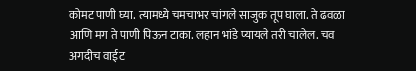कोमट पाणी घ्या. त्यामध्ये चमचाभर चांगले साजुक तूप घाला. ते ढवळा आणि मग ते पाणी पिऊन टाका. लहान भांडे प्यायले तरी चालेल. चव अगदीच वाईट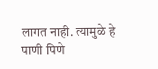लागत नाही. त्यामुळे हे पाणी पिणे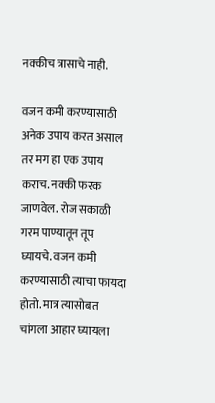नक्कीच त्रासाचे नाही.

वजन कमी करण्यासाठी अनेक उपाय करत असाल तर मग हा एक उपाय कराच. नक्की फरक जाणवेल. रोज सकाळी गरम पाण्यातून तूप घ्यायचे. वजन कमी करण्यासाठी त्याचा फायदा होतो. मात्र त्यासोबत चांगला आहार घ्यायला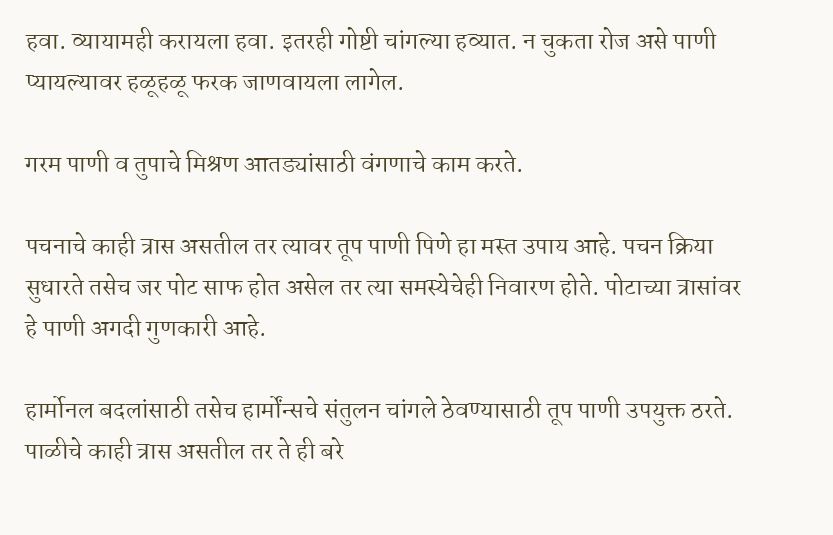हवा. व्यायामही करायला हवा. इतरही गोष्टी चांगल्या हव्यात. न चुकता रोज असे पाणी प्यायल्यावर हळूहळू फरक जाणवायला लागेल.

गरम पाणी व तुपाचे मिश्रण आतड्यांसाठी वंगणाचे काम करते.

पचनाचे काही त्रास असतील तर त्यावर तूप पाणी पिणे हा मस्त उपाय आहे. पचन क्रिया सुधारते तसेच जर पोट साफ होत असेल तर त्या समस्येचेही निवारण होते. पोटाच्या त्रासांवर हे पाणी अगदी गुणकारी आहे.

हार्मोनल बदलांसाठी तसेच हार्मोंन्सचे संतुलन चांगले ठेवण्यासाठी तूप पाणी उपयुक्त ठरते. पाळीचे काही त्रास असतील तर ते ही बरे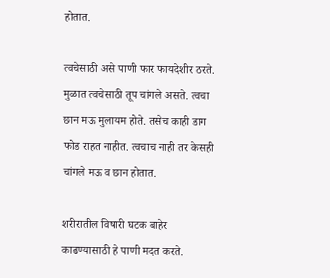होतात.

त्वचेसाठी असे पाणी फार फायदेशीर ठरते. मुळात त्वचेसाठी तूप चांगले असते. त्वचा छान मऊ मुलायम होते. तसेच काही डाग फोड राहत नाहीत. त्वचाच नाही तर केसही चांगले मऊ व छान होतात.

शरीरातील विषारी घटक बाहेर काढण्यासाठी हे पाणी मदत करते.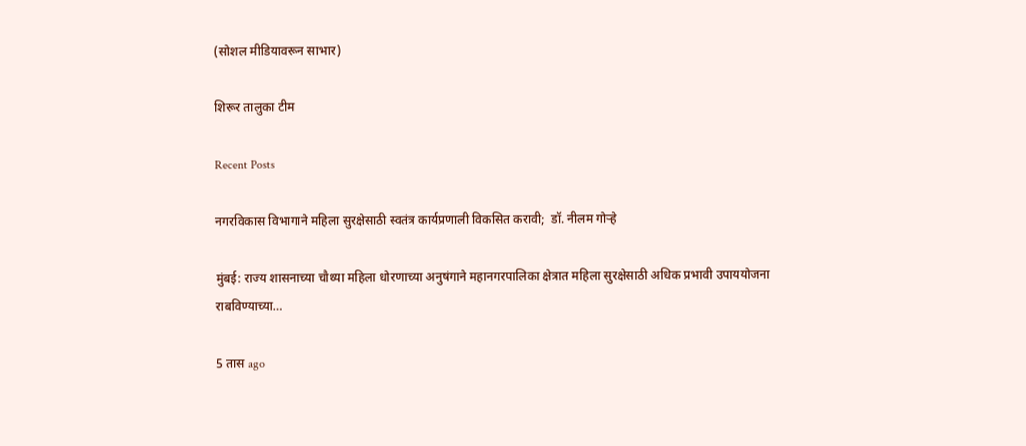(सोशल मीडियावरून साभार)

शिरूर तालुका टीम

Recent Posts

नगरविकास विभागाने महिला सुरक्षेसाठी स्वतंत्र कार्यप्रणाली विकसित करावी;  डॉ. नीलम गोऱ्हे

मुंबई: राज्य शासनाच्या चौथ्या महिला धोरणाच्या अनुषंगाने महानगरपालिका क्षेत्रात महिला सुरक्षेसाठी अधिक प्रभावी उपाययोजना राबविण्याच्या…

5 तास ago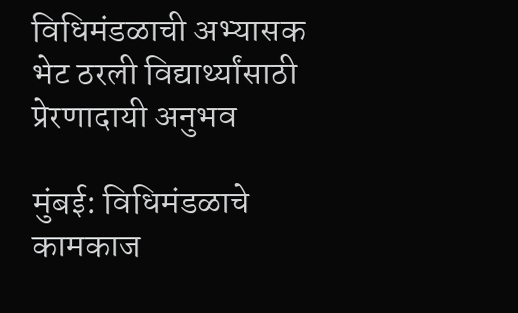विधिमंडळाची अभ्यासक भेट ठरली विद्यार्थ्यांसाठी प्रेरणादायी अनुभव

मुंबई: विधिमंडळाचे कामकाज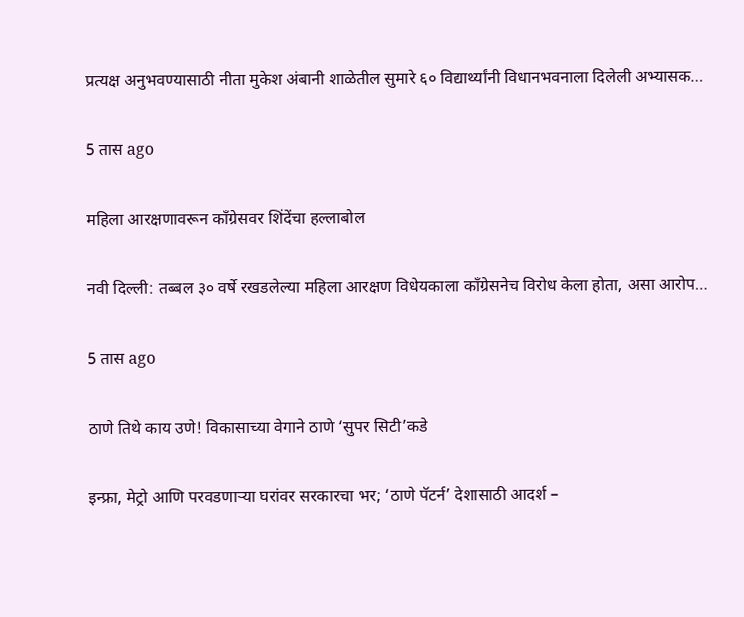प्रत्यक्ष अनुभवण्यासाठी नीता मुकेश अंबानी शाळेतील सुमारे ६० विद्यार्थ्यांनी विधानभवनाला दिलेली अभ्यासक…

5 तास ago

महिला आरक्षणावरून काँग्रेसवर शिंदेंचा हल्लाबोल

नवी दिल्ली: तब्बल ३० वर्षे रखडलेल्या महिला आरक्षण विधेयकाला काँग्रेसनेच विरोध केला होता, असा आरोप…

5 तास ago

ठाणे तिथे काय उणे! विकासाच्या वेगाने ठाणे ‘सुपर सिटी’कडे

इन्फ्रा, मेट्रो आणि परवडणाऱ्या घरांवर सरकारचा भर; ‘ठाणे पॅटर्न’ देशासाठी आदर्श –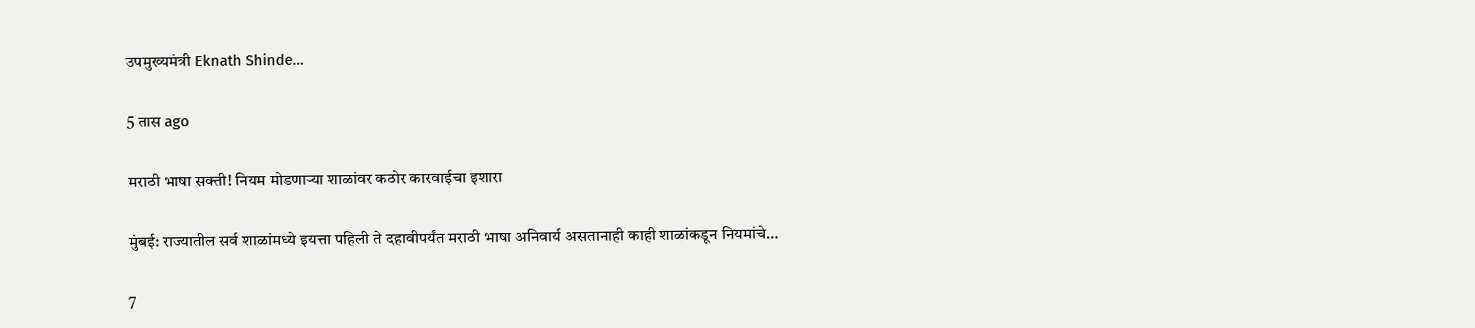उपमुख्यमंत्री Eknath Shinde…

5 तास ago

मराठी भाषा सक्ती! नियम मोडणाऱ्या शाळांवर कठोर कारवाईचा इशारा

मुंबई: राज्यातील सर्व शाळांमध्ये इयत्ता पहिली ते दहावीपर्यंत मराठी भाषा अनिवार्य असतानाही काही शाळांकडून नियमांचे…

7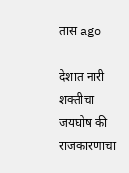तास ago

देशात नारी शक्तीचा जयघोष की राजकारणाचा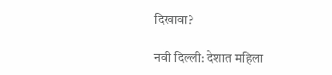दिखावा?

नवी दिल्ली: देशात महिला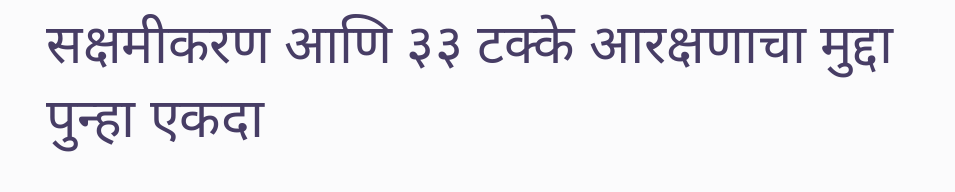सक्षमीकरण आणि ३३ टक्के आरक्षणाचा मुद्दा पुन्हा एकदा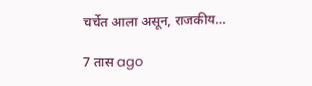चर्चेत आला असून, राजकीय…

7 तास ago